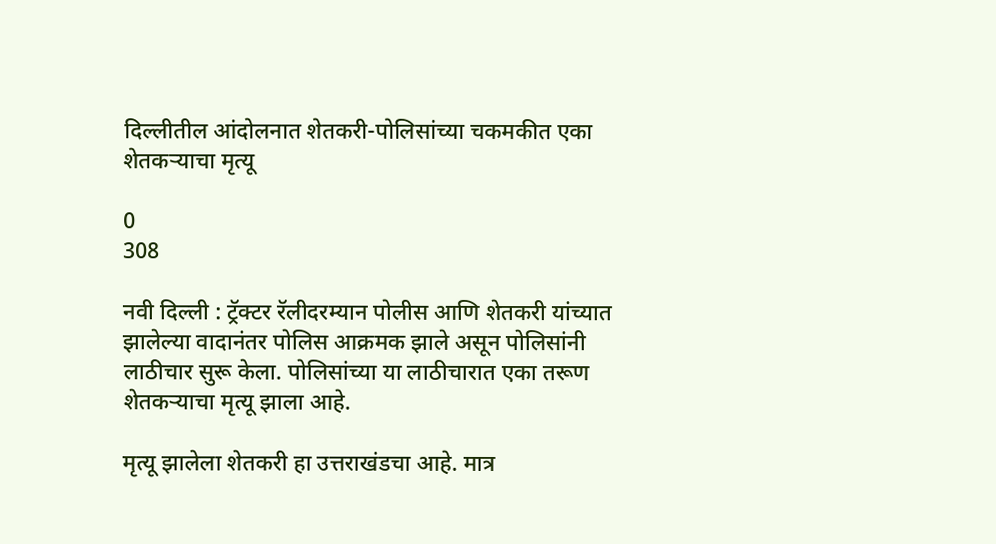दिल्लीतील आंदोलनात शेतकरी-पोलिसांच्या चकमकीत एका शेतकऱ्याचा मृत्यू

0
308

नवी दिल्ली : ट्रॅक्टर रॅलीदरम्यान पोलीस आणि शेतकरी यांच्यात झालेल्या वादानंतर पोलिस आक्रमक झाले असून पोलिसांनी लाठीचार सुरू केला. पोलिसांच्या या लाठीचारात एका तरूण शेतकऱ्याचा मृत्यू झाला आहे.

मृत्यू झालेला शेतकरी हा उत्तराखंडचा आहे. मात्र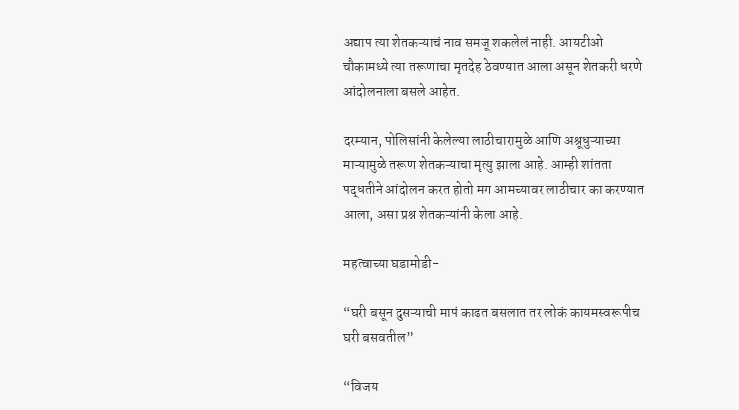अद्याप त्या शेतकऱ्याचं नाव समजू शकलेलं नाही. आयटीओ चौकामध्ये त्या तरूणाचा मृतदेह ठेवण्यात आला असून शेतकरी धरणे आंदोलनाला बसले आहेत.

दरम्यान, पोलिसांनी केलेल्या लाठीचारामुळे आणि अश्रूधुऱ्याच्या माऱ्यामुळे तरूण शेतकऱ्याचा मृत्यु झाला आहे. आम्ही शांतता पद्धतीने आंदोलन करत होतो मग आमच्यावर लाठीचार का करण्यात आला, असा प्रश्न शेतकऱ्यांनी केला आहे.

महत्वाच्या घडामोडी-

“घरी बसून दुसऱ्याची मापं काढत बसलात तर लोकं कायमस्वरूपीच घरी बसवतील”

“विजय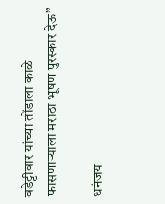वडेट्टीवार यांच्या तोंडाला काळे फासणाऱ्याला मराठा भूषण पुरस्कार देऊ”

धनंजय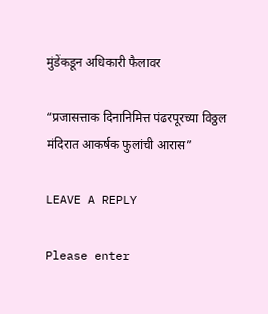मुंडेंकडून अधिकारी फैलावर

“प्रजासत्ताक दिनानिमित्त पंढरपूरच्या विठ्ठल मंदिरात आकर्षक फुलांची आरास”

LEAVE A REPLY

Please enter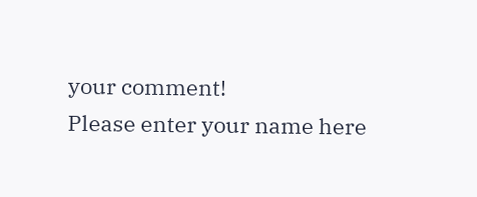your comment!
Please enter your name here